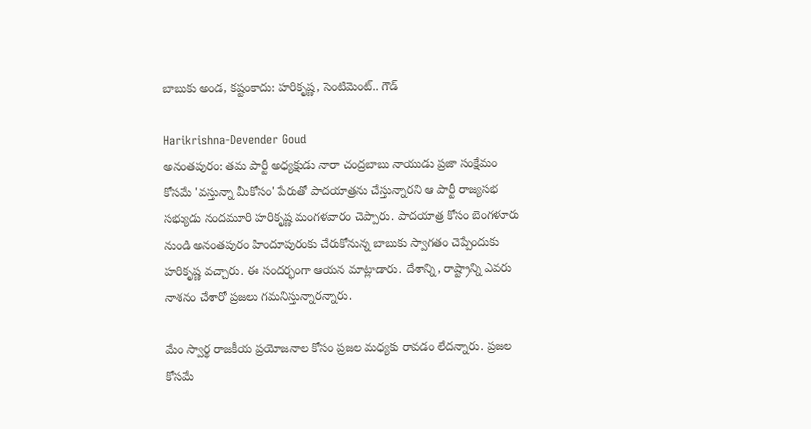బాబుకు అండ, కష్టంకాదు: హరికృష్ణ, సెంటిమెంట్.. గౌడ్

Harikrishna-Devender Goud
అనంతపురం: తమ పార్టీ అధ్యక్షుడు నారా చంద్రబాబు నాయుడు ప్రజా సంక్షేమం కోసమే 'వస్తున్నా మీకోసం' పేరుతో పాదయాత్రను చేస్తున్నారని ఆ పార్టీ రాజ్యసభ సభ్యుడు నందమూరి హరికృష్ణ మంగళవారం చెప్పారు. పాదయాత్ర కోసం బెంగళూరు నుండి అనంతపురం హిందూపురంకు చేరుకోనున్న బాబుకు స్వాగతం చెప్పేందుకు హరికృష్ణ వచ్చారు. ఈ సందర్భంగా ఆయన మాట్లాడారు. దేశాన్ని, రాష్ట్రాన్ని ఎవరు నాశనం చేశారో ప్రజలు గమనిస్తున్నారన్నారు.

మేం స్వార్థ రాజకీయ ప్రయోజనాల కోసం ప్రజల మధ్యకు రావడం లేదన్నారు. ప్రజల కోసమే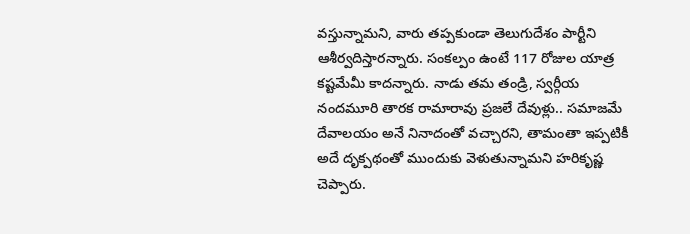వస్తున్నామని, వారు తప్పకుండా తెలుగుదేశం పార్టీని ఆశీర్వదిస్తారన్నారు. సంకల్పం ఉంటే 117 రోజుల యాత్ర కష్టమేమీ కాదన్నారు. నాడు తమ తండ్రి, స్వర్గీయ నందమూరి తారక రామారావు ప్రజలే దేవుళ్లు.. సమాజమే దేవాలయం అనే నినాదంతో వచ్చారని, తామంతా ఇప్పటికీ అదే దృక్పథంతో ముందుకు వెళుతున్నామని హరికృష్ణ చెప్పారు.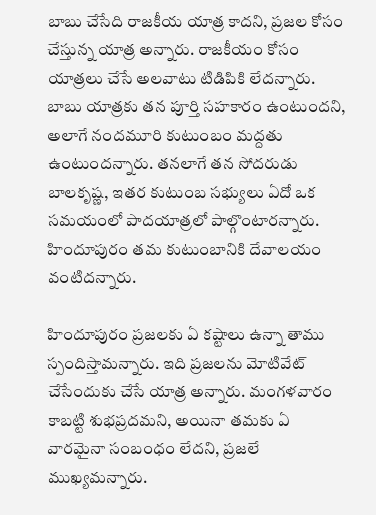బాబు చేసేది రాజకీయ యాత్ర కాదని, ప్రజల కోసం చేస్తున్న యాత్ర అన్నారు. రాజకీయం కోసం యాత్రలు చేసే అలవాటు టిడిపికి లేదన్నారు. బాబు యాత్రకు తన పూర్తి సహకారం ఉంటుందని, అలాగే నందమూరి కుటుంబం మద్దతు ఉంటుందన్నారు. తనలాగే తన సోదరుడు బాలకృష్ణ, ఇతర కుటుంబ సభ్యులు ఏదో ఒక సమయంలో పాదయాత్రలో పాల్గొంటారన్నారు. హిందూపురం తమ కుటుంబానికి దేవాలయం వంటిదన్నారు.

హిందూపురం ప్రజలకు ఏ కష్టాలు ఉన్నా తాము స్పందిస్తామన్నారు. ఇది ప్రజలను మోటివేట్ చేసేందుకు చేసే యాత్ర అన్నారు. మంగళవారం కాబట్టి శుభప్రదమని, అయినా తమకు ఏ వారమైనా సంబంధం లేదని, ప్రజలే ముఖ్యమన్నారు.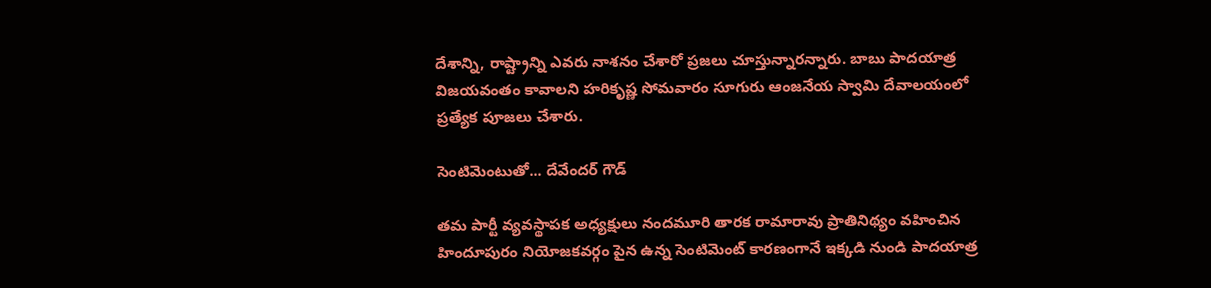దేశాన్ని, రాష్ట్రాన్ని ఎవరు నాశనం చేశారో ప్రజలు చూస్తున్నారన్నారు. బాబు పాదయాత్ర విజయవంతం కావాలని హరికృష్ణ సోమవారం సూగురు ఆంజనేయ స్వామి దేవాలయంలో ప్రత్యేక పూజలు చేశారు.

సెంటిమెంటుతో... దేవేందర్ గౌడ్

తమ పార్టీ వ్యవస్థాపక అధ్యక్షులు నందమూరి తారక రామారావు ప్రాతినిథ్యం వహించిన హిందూపురం నియోజకవర్గం పైన ఉన్న సెంటిమెంట్ కారణంగానే ఇక్కడి నుండి పాదయాత్ర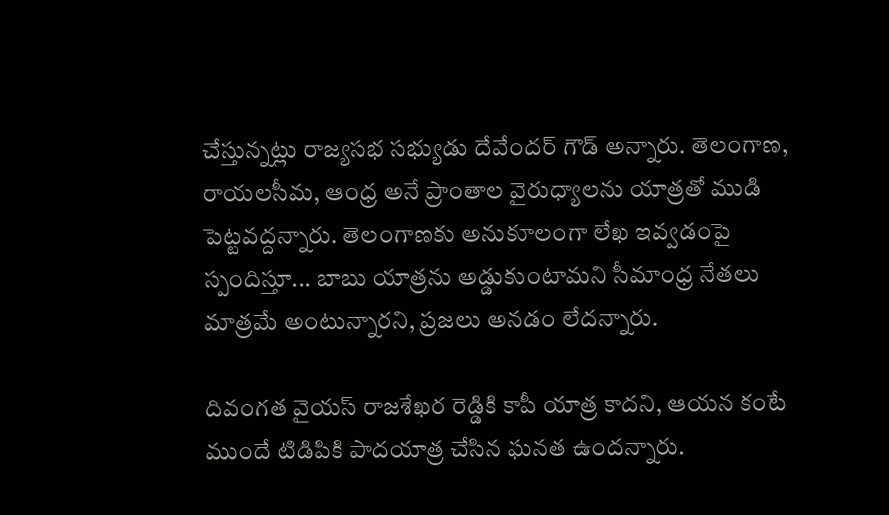చేస్తున్నట్లు రాజ్యసభ సభ్యుడు దేవేందర్ గౌడ్ అన్నారు. తెలంగాణ, రాయలసీమ, ఆంధ్ర అనే ప్రాంతాల వైరుధ్యాలను యాత్రతో ముడి పెట్టవద్దన్నారు. తెలంగాణకు అనుకూలంగా లేఖ ఇవ్వడంపై స్పందిస్తూ... బాబు యాత్రను అడ్డుకుంటామని సీమాంధ్ర నేతలు మాత్రమే అంటున్నారని, ప్రజలు అనడం లేదన్నారు.

దివంగత వైయస్ రాజశేఖర రెడ్డికి కాపీ యాత్ర కాదని, ఆయన కంటే ముందే టిడిపికి పాదయాత్ర చేసిన ఘనత ఉందన్నారు.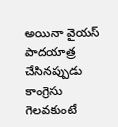అయినా వైయస్ పాదయాత్ర చేసినప్పుడు కాంగ్రెసు గెలవకుంటే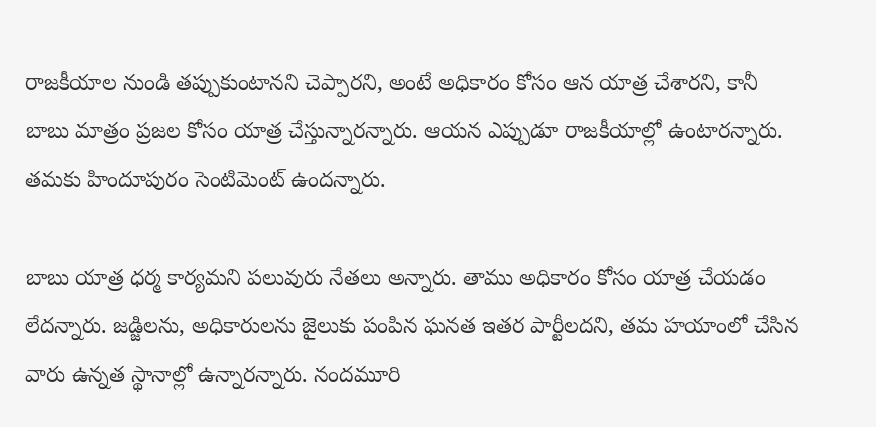రాజకీయాల నుండి తప్పుకుంటానని చెప్పారని, అంటే అధికారం కోసం ఆన యాత్ర చేశారని, కానీ బాబు మాత్రం ప్రజల కోసం యాత్ర చేస్తున్నారన్నారు. ఆయన ఎప్పుడూ రాజకీయాల్లో ఉంటారన్నారు. తమకు హిందూపురం సెంటిమెంట్ ఉందన్నారు.

బాబు యాత్ర ధర్మ కార్యమని పలువురు నేతలు అన్నారు. తాము అధికారం కోసం యాత్ర చేయడం లేదన్నారు. జడ్జిలను, అధికారులను జైలుకు పంపిన ఘనత ఇతర పార్టీలదని, తమ హయాంలో చేసిన వారు ఉన్నత స్థానాల్లో ఉన్నారన్నారు. నందమూరి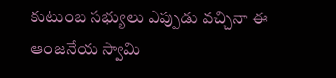కుటుంబ సభ్యులు ఎప్పుడు వచ్చినా ఈ ఆంజనేయ స్వామి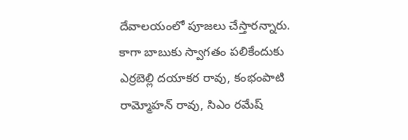దేవాలయంలో పూజలు చేస్తారన్నారు. కాగా బాబుకు స్వాగతం పలికేందుకు ఎర్రబెల్లి దయాకర రావు, కంభంపాటి రామ్మోహన్ రావు, సిఎం రమేష్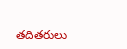తదితరులు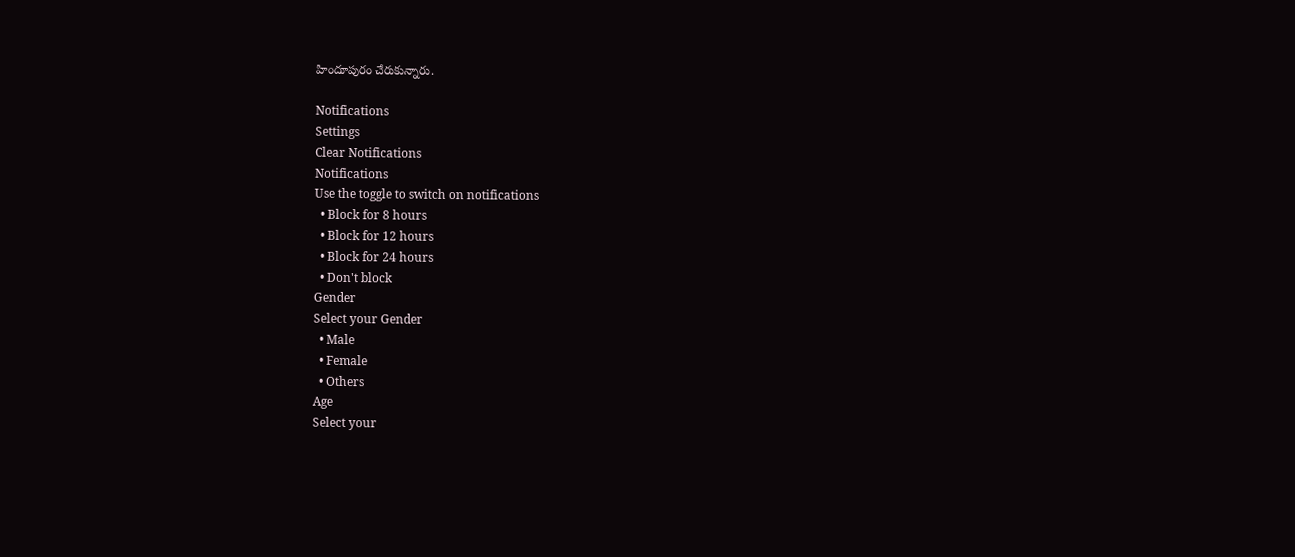హిందూపురం చేరుకున్నారు.

Notifications
Settings
Clear Notifications
Notifications
Use the toggle to switch on notifications
  • Block for 8 hours
  • Block for 12 hours
  • Block for 24 hours
  • Don't block
Gender
Select your Gender
  • Male
  • Female
  • Others
Age
Select your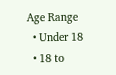Age Range
  • Under 18
  • 18 to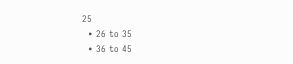25
  • 26 to 35
  • 36 to 45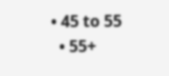• 45 to 55
  • 55+